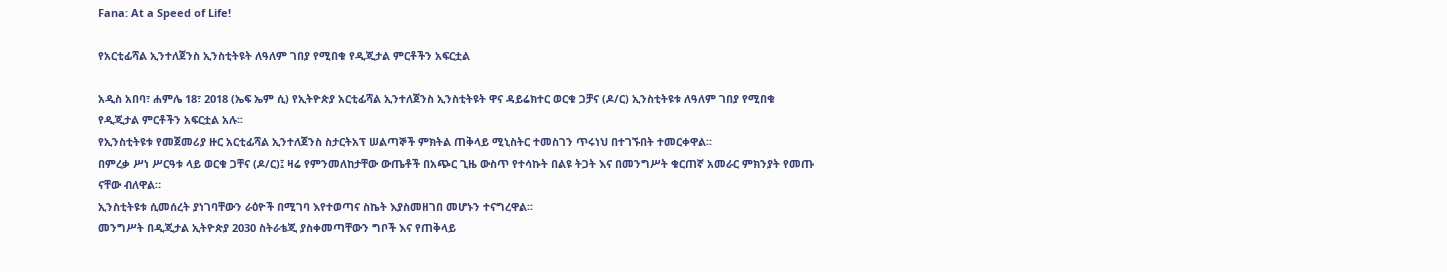Fana: At a Speed of Life!

የአርቲፊሻል ኢንተለጀንስ ኢንስቲትዩት ለዓለም ገበያ የሚበቁ የዲጂታል ምርቶችን አፍርቷል

አዲስ አበባ፣ ሐምሌ 18፣ 2018 (ኤፍ ኤም ሲ) የኢትዮጵያ አርቲፊሻል ኢንተለጀንስ ኢንስቲትዩት ዋና ዳይሬክተር ወርቁ ጋቻና (ዶ/ር) ኢንስቲትዩቱ ለዓለም ገበያ የሚበቁ የዲጂታል ምርቶችን አፍርቷል አሉ፡፡
የኢንስቲትዩቱ የመጀመሪያ ዙር አርቲፊሻል ኢንተለጀንስ ስታርትአፕ ሠልጣኞች ምክትል ጠቅላይ ሚኒስትር ተመስገን ጥሩነህ በተገኙበት ተመርቀዋል።
በምረቃ ሥነ ሥርዓቱ ላይ ወርቁ ጋቸና (ዶ/ር)፤ ዛሬ የምንመለከታቸው ውጤቶች በአጭር ጊዜ ውስጥ የተሳኩት በልዩ ትጋት እና በመንግሥት ቁርጠኛ አመራር ምክንያት የመጡ ናቸው ብለዋል።
ኢንስቲትዩቱ ሲመሰረት ያነገባቸውን ራዕዮች በሚገባ እየተወጣና ስኬት እያስመዘገበ መሆኑን ተናግረዋል።
መንግሥት በዲጂታል ኢትዮጵያ 2030 ስትራቴጂ ያስቀመጣቸውን ግቦች እና የጠቅላይ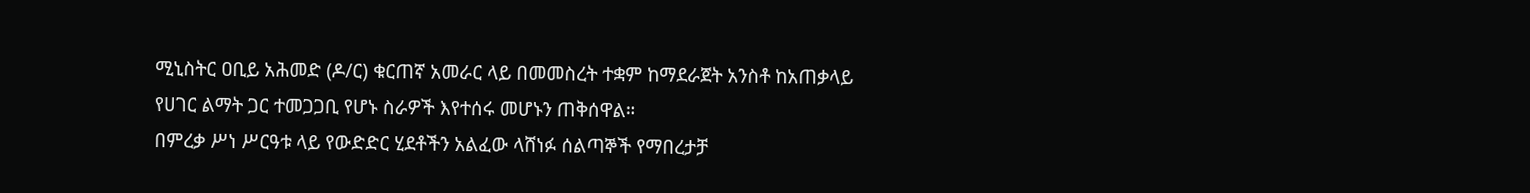ሚኒስትር ዐቢይ አሕመድ (ዶ/ር) ቁርጠኛ አመራር ላይ በመመስረት ተቋም ከማደራጀት አንስቶ ከአጠቃላይ የሀገር ልማት ጋር ተመጋጋቢ የሆኑ ስራዎች እየተሰሩ መሆኑን ጠቅሰዋል።
በምረቃ ሥነ ሥርዓቱ ላይ የውድድር ሂደቶችን አልፈው ላሸነፉ ሰልጣኞች የማበረታቻ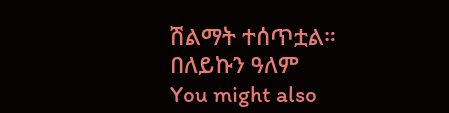ሽልማት ተሰጥቷል።
በለይኩን ዓለም
You might also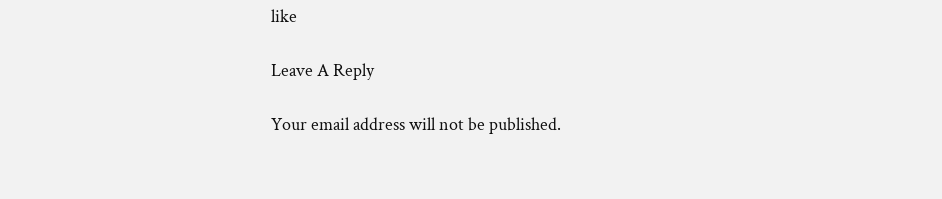like

Leave A Reply

Your email address will not be published.